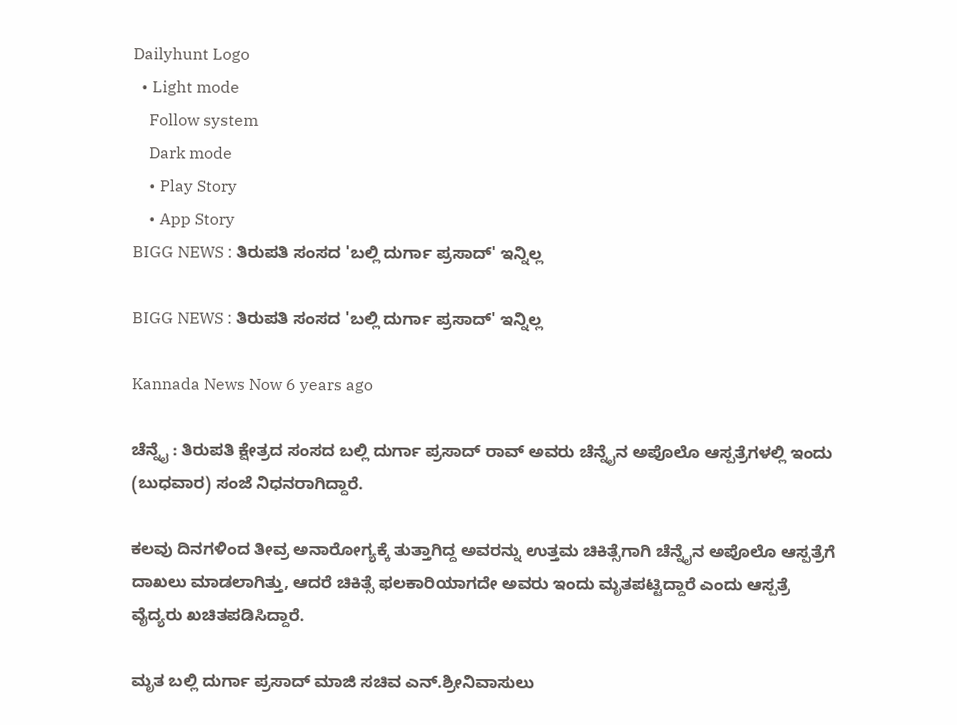Dailyhunt Logo
  • Light mode
    Follow system
    Dark mode
    • Play Story
    • App Story
BIGG NEWS : ತಿರುಪತಿ ಸಂಸದ 'ಬಲ್ಲಿ ದುರ್ಗಾ ಪ್ರಸಾದ್' ಇನ್ನಿಲ್ಲ

BIGG NEWS : ತಿರುಪತಿ ಸಂಸದ 'ಬಲ್ಲಿ ದುರ್ಗಾ ಪ್ರಸಾದ್' ಇನ್ನಿಲ್ಲ

Kannada News Now 6 years ago

ಚೆನ್ನೈ : ತಿರುಪತಿ ಕ್ಷೇತ್ರದ ಸಂಸದ ಬಲ್ಲಿ ದುರ್ಗಾ ಪ್ರಸಾದ್ ರಾವ್ ಅವರು ಚೆನ್ನೈನ ಅಪೊಲೊ ಆಸ್ಪತ್ರೆಗಳಲ್ಲಿ ಇಂದು (ಬುಧವಾರ) ಸಂಜೆ ನಿಧನರಾಗಿದ್ದಾರೆ.

ಕಲವು ದಿನಗಳಿಂದ ತೀವ್ರ ಅನಾರೋಗ್ಯಕ್ಕೆ ತುತ್ತಾಗಿದ್ದ ಅವರನ್ನು ಉತ್ತಮ ಚಿಕಿತ್ಸೆಗಾಗಿ ಚೆನ್ನೈನ ಅಪೊಲೊ ಆಸ್ಪತ್ರೆಗೆ ದಾಖಲು ಮಾಡಲಾಗಿತ್ತು, ಆದರೆ ಚಿಕಿತ್ಸೆ ಫಲಕಾರಿಯಾಗದೇ ಅವರು ಇಂದು ಮೃತಪಟ್ಟಿದ್ದಾರೆ ಎಂದು ಆಸ್ಪತ್ರೆ ವೈದ್ಯರು ಖಚಿತಪಡಿಸಿದ್ದಾರೆ.

ಮೃತ ಬಲ್ಲಿ ದುರ್ಗಾ ಪ್ರಸಾದ್‌ ಮಾಜಿ ಸಚಿವ ಎನ್.ಶ್ರೀನಿವಾಸುಲು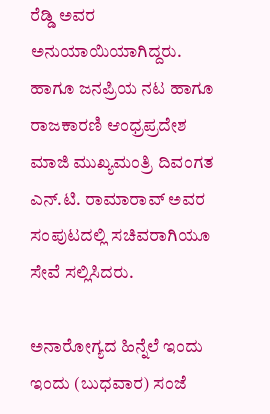ರೆಡ್ಡಿ ಅವರ ಅನುಯಾಯಿಯಾಗಿದ್ದರು. ಹಾಗೂ ಜನಪ್ರಿಯ ನಟ ಹಾಗೂ ರಾಜಕಾರಣಿ ಆಂಧ್ರಪ್ರದೇಶ ಮಾಜಿ ಮುಖ್ಯಮಂತ್ರಿ ದಿವಂಗತ ಎ‌ನ್‌.ಟಿ. ರಾಮಾರಾವ್ ಅವರ ಸಂಪುಟದಲ್ಲಿ ಸಚಿವರಾಗಿಯೂ ಸೇವೆ ಸಲ್ಲಿಸಿದರು.

ಅನಾರೋಗ್ಯದ ಹಿನ್ನೆಲೆ ಇಂದು ಇಂದು (ಬುಧವಾರ) ಸಂಜೆ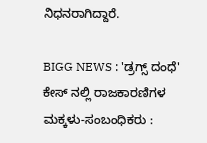ನಿಧನರಾಗಿದ್ದಾರೆ.

BIGG NEWS : 'ಡ್ರಗ್ಸ್ ದಂಧೆ' ಕೇಸ್ ನಲ್ಲಿ ರಾಜಕಾರಣಿಗಳ ಮಕ್ಕಳು-ಸಂಬಂಧಿಕರು :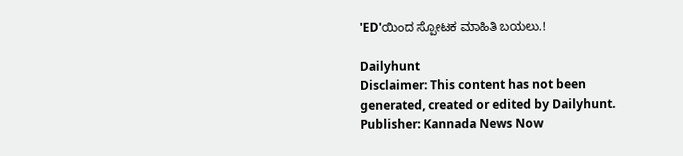'ED'ಯಿಂದ ಸ್ಪೋಟಕ ಮಾಹಿತಿ ಬಯಲು.!

Dailyhunt
Disclaimer: This content has not been generated, created or edited by Dailyhunt. Publisher: Kannada News Now